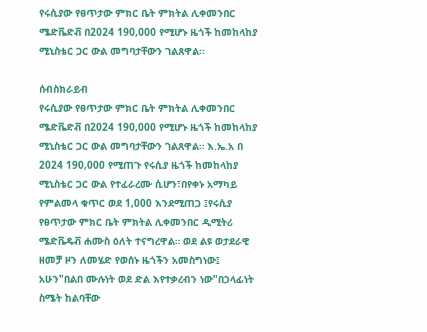የሩሲያው የፀጥታው ምክር ቤት ምክትል ሊቀመንበር ሜድቬድቭ በ2024 190,000 የሚሆኑ ዜጎች ከመከላከያ ሚኒስቴር ጋር ውል መግባታቸውን ገልጸዋል።

ሰብስክራይብ
የሩሲያው የፀጥታው ምክር ቤት ምክትል ሊቀመንበር ሜድቬድቭ በ2024 190,000 የሚሆኑ ዜጎች ከመከላከያ ሚኒስቴር ጋር ውል መግባታቸውን ገልጸዋል። እ.ኤ.አ በ 2024 190,000 የሚጠጉ የሩሲያ ዜጎች ከመከላከያ ሚኒስቴር ጋር ውል የተፈራረሙ ሲሆን፣በየቀኑ አማካይ የምልመላ ቁጥር ወደ 1,000 እንደሚጠጋ ፤የሩሲያ የፀጥታው ምክር ቤት ምክትል ሊቀመንበር ዲሚትሪ ሜድቬዴቭ ሐሙስ ዕለት ተናግረዋል። ወደ ልዩ ወታደራዊ ዘመቻ ዞን ለመሄድ የወሰኑ ዜጎችን አመስግነው፤ አሁን"በልበ ሙሉነት ወደ ድል እየተቃረብን ነው"በኃላፊነት ስሜት ከልባቸው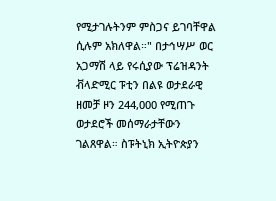የሚታገሉትንም ምስጋና ይገባቸዋል ሲሉም አክለዋል።" በታኅሣሥ ወር አጋማሽ ላይ የሩሲያው ፕሬዝዳንት ቭላድሚር ፑቲን በልዩ ወታደራዊ ዘመቻ ዞን 244,000 የሚጠጉ ወታደሮች መሰማራታቸውን ገልጸዋል። ስፑትኒክ ኢትዮጵያን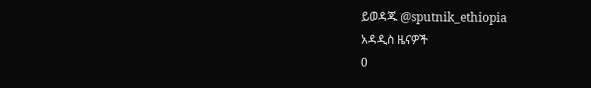ይወዳጁ @sputnik_ethiopia
አዳዲስ ዜናዎች
0